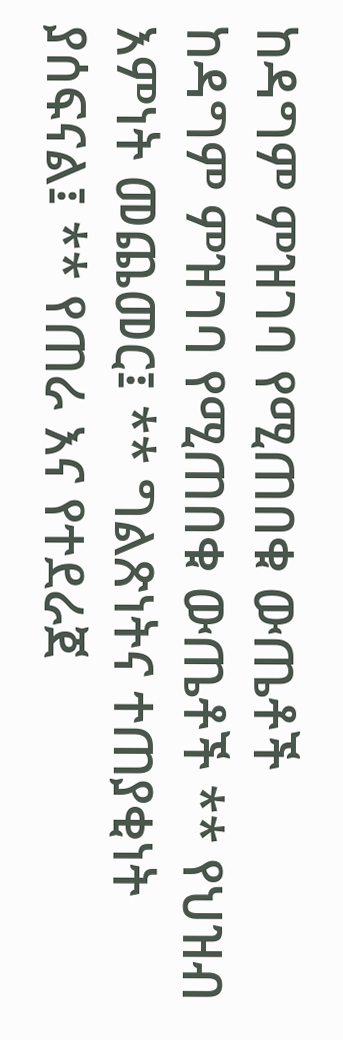ከዳግም ምዝገባ የሚጠበቁ ውጤቶች
ከዳግም ምዝገባ የሚጠበቁ ውጤቶች ** የህዝብ እምነት መጨመር፤ ** ግልጽነትና ተጠያቂነት ያሰፍናል፤ ** የጠራ እና የተደራጀ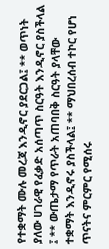የተቋማት ሙሉ መረጃ እንዲኖር ያደርጋል፤ ** ወጥነት ያለው ሀገራዊ የፈቃድ አሰጣጥ ስርዓት እንዲኖር ያስችላል ፤ ** ውጤታማ የጥራት አጠባበቅ ስርዓት ያላቸው ተቋማት እንዲኖሩ ያስችላል፤ ** ማህበረሰብ ተኮር የሆነ ጥናትና ምርምር የሚሰሩ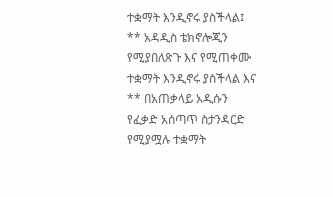ተቋማት እንዲኖሩ ያስችላል፤ ** አዳዲስ ቴክኖሎጂን የሚያበለጽጉ እና የሚጠቀሙ ተቋማት እንዲኖሩ ያስችላል እና ** በአጠቃላይ አዲሱን የፈቃድ አሰጣጥ ስታንዳርድ የሚያሟሉ ተቋማት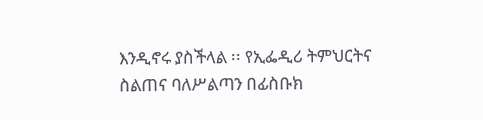እንዲኖሩ ያስችላል ፡፡ የኢፌዲሪ ትምህርትና ስልጠና ባለሥልጣን በፊስቡክ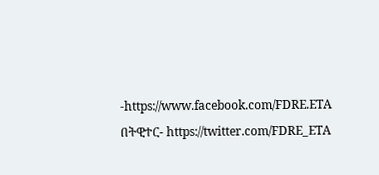-https://www.facebook.com/FDRE.ETA በትዊተር- https://twitter.com/FDRE_ETA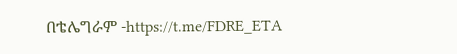በቴሌግራም -https://t.me/FDRE_ETA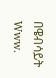በዌብሳይት Www.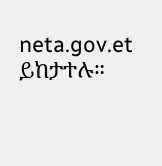neta.gov.et ይከታተሉ።